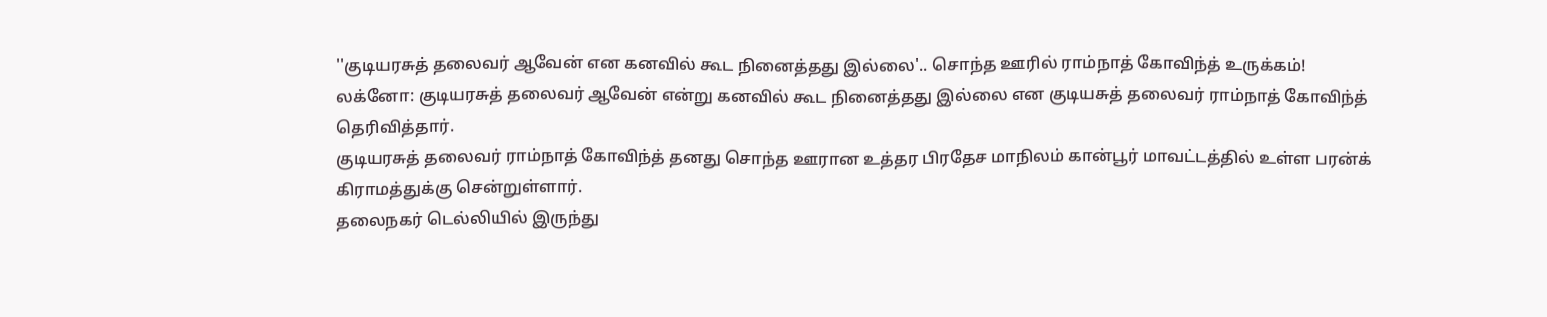''குடியரசுத் தலைவர் ஆவேன் என கனவில் கூட நினைத்தது இல்லை'.. சொந்த ஊரில் ராம்நாத் கோவிந்த் உருக்கம்!
லக்னோ: குடியரசுத் தலைவர் ஆவேன் என்று கனவில் கூட நினைத்தது இல்லை என குடியசுத் தலைவர் ராம்நாத் கோவிந்த் தெரிவித்தார்.
குடியரசுத் தலைவர் ராம்நாத் கோவிந்த் தனது சொந்த ஊரான உத்தர பிரதேச மாநிலம் கான்பூர் மாவட்டத்தில் உள்ள பரன்க் கிராமத்துக்கு சென்றுள்ளார்.
தலைநகர் டெல்லியில் இருந்து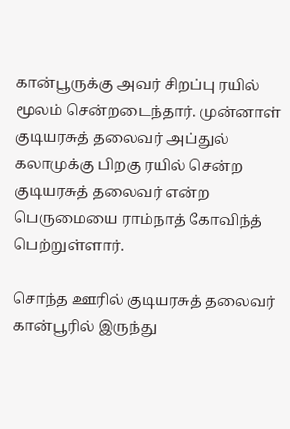கான்பூருக்கு அவர் சிறப்பு ரயில் மூலம் சென்றடைந்தார். முன்னாள் குடியரசுத் தலைவர் அப்துல் கலாமுக்கு பிறகு ரயில் சென்ற குடியரசுத் தலைவர் என்ற பெருமையை ராம்நாத் கோவிந்த் பெற்றுள்ளார்.

சொந்த ஊரில் குடியரசுத் தலைவர்
கான்பூரில் இருந்து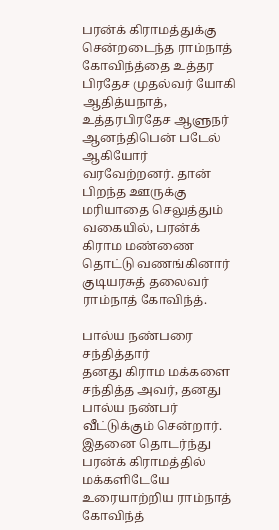பரன்க் கிராமத்துக்கு சென்றடைந்த ராம்நாத் கோவிந்த்தை உத்தர பிரதேச முதல்வர் யோகி ஆதித்யநாத், உத்தரபிரதேச ஆளுநர் ஆனந்திபென் படேல் ஆகியோர் வரவேற்றனர். தான் பிறந்த ஊருக்கு மரியாதை செலுத்தும் வகையில், பரன்க் கிராம மண்ணை தொட்டு வணங்கினார் குடியரசுத் தலைவர் ராம்நாத் கோவிந்த்.

பால்ய நண்பரை சந்தித்தார்
தனது கிராம மக்களை சந்தித்த அவர், தனது பால்ய நண்பர் வீட்டுக்கும் சென்றார். இதனை தொடர்ந்து பரன்க் கிராமத்தில் மக்களிடேயே உரையாற்றிய ராம்நாத் கோவிந்த்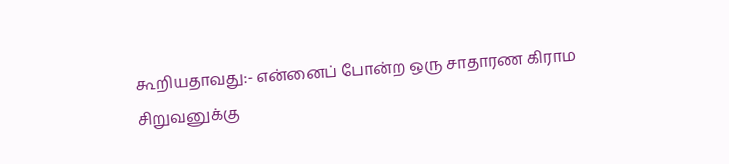கூறியதாவது:- என்னைப் போன்ற ஒரு சாதாரண கிராம சிறுவனுக்கு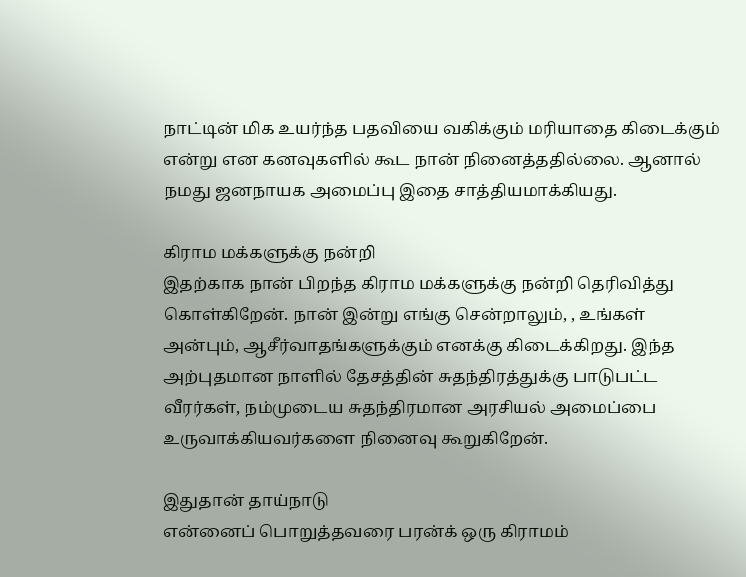நாட்டின் மிக உயர்ந்த பதவியை வகிக்கும் மரியாதை கிடைக்கும் என்று என கனவுகளில் கூட நான் நினைத்ததில்லை. ஆனால் நமது ஜனநாயக அமைப்பு இதை சாத்தியமாக்கியது.

கிராம மக்களுக்கு நன்றி
இதற்காக நான் பிறந்த கிராம மக்களுக்கு நன்றி தெரிவித்து கொள்கிறேன். நான் இன்று எங்கு சென்றாலும், , உங்கள் அன்பும், ஆசீர்வாதங்களுக்கும் எனக்கு கிடைக்கிறது. இந்த அற்புதமான நாளில் தேசத்தின் சுதந்திரத்துக்கு பாடுபட்ட வீரர்கள், நம்முடைய சுதந்திரமான அரசியல் அமைப்பை உருவாக்கியவர்களை நினைவு கூறுகிறேன்.

இதுதான் தாய்நாடு
என்னைப் பொறுத்தவரை பரன்க் ஒரு கிராமம்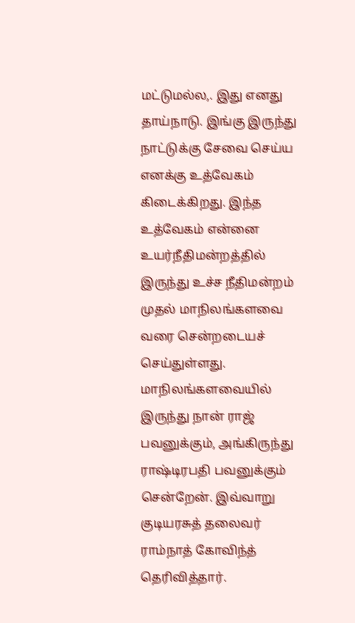மட்டுமல்ல,. இது எனது தாய்நாடு. இங்கு இருந்து நாட்டுக்கு சேவை செய்ய எனக்கு உத்வேகம் கிடைக்கிறது. இந்த உத்வேகம் என்னை உயர்நீதிமன்றத்தில் இருந்து உச்ச நீதிமன்றம் முதல் மாநிலங்களவை வரை சென்றடையச் செய்துள்ளது. மாநிலங்களவையில் இருந்து நான் ராஜ் பவனுக்கும், அங்கிருந்து ராஷ்டிரபதி பவனுக்கும் சென்றேன். இவ்வாறு குடியரசுத் தலைவர் ராம்நாத் கோவிந்த் தெரிவித்தார்.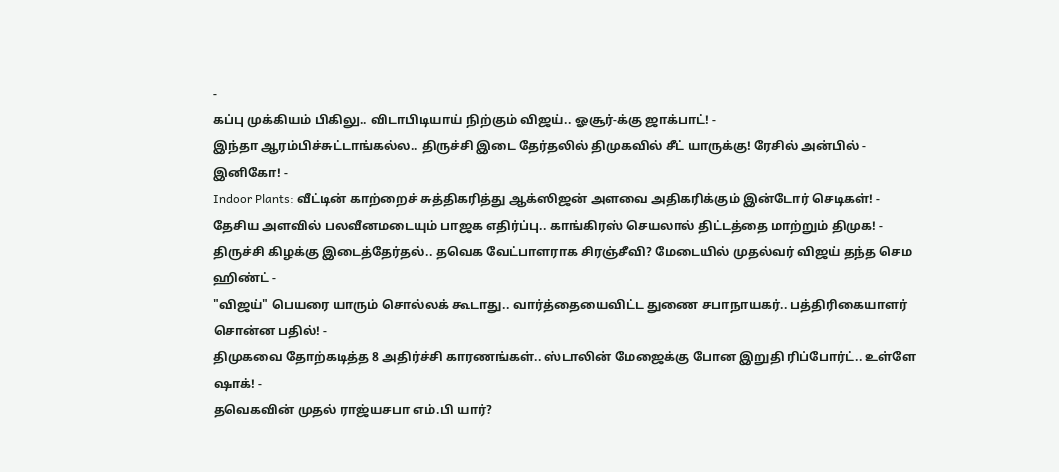-
கப்பு முக்கியம் பிகிலு.. விடாபிடியாய் நிற்கும் விஜய்.. ஓசூர்-க்கு ஜாக்பாட்! -
இந்தா ஆரம்பிச்சுட்டாங்கல்ல.. திருச்சி இடை தேர்தலில் திமுகவில் சீட் யாருக்கு! ரேசில் அன்பில் - இனிகோ! -
Indoor Plants: வீட்டின் காற்றைச் சுத்திகரித்து ஆக்ஸிஜன் அளவை அதிகரிக்கும் இன்டோர் செடிகள்! -
தேசிய அளவில் பலவீனமடையும் பாஜக எதிர்ப்பு.. காங்கிரஸ் செயலால் திட்டத்தை மாற்றும் திமுக! -
திருச்சி கிழக்கு இடைத்தேர்தல்.. தவெக வேட்பாளராக சிரஞ்சீவி? மேடையில் முதல்வர் விஜய் தந்த செம ஹிண்ட் -
"விஜய்" பெயரை யாரும் சொல்லக் கூடாது.. வார்த்தையைவிட்ட துணை சபாநாயகர்.. பத்திரிகையாளர் சொன்ன பதில்! -
திமுகவை தோற்கடித்த 8 அதிர்ச்சி காரணங்கள்.. ஸ்டாலின் மேஜைக்கு போன இறுதி ரிப்போர்ட்.. உள்ளே ஷாக்! -
தவெகவின் முதல் ராஜ்யசபா எம்.பி யார்?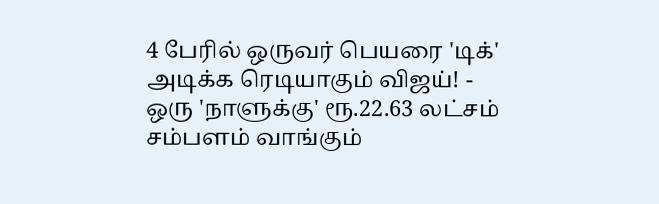4 பேரில் ஒருவர் பெயரை 'டிக்' அடிக்க ரெடியாகும் விஜய்! -
ஒரு 'நாளுக்கு' ரூ.22.63 லட்சம் சம்பளம் வாங்கும்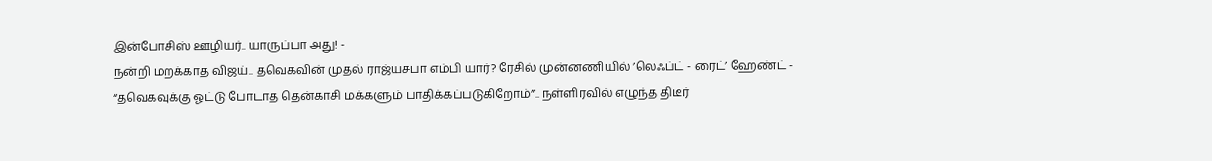இன்போசிஸ் ஊழியர்.. யாருப்பா அது! -
நன்றி மறக்காத விஜய்.. தவெகவின் முதல் ராஜ்யசபா எம்பி யார்? ரேசில் முன்னணியில் ’லெஃப்ட் - ரைட்’ ஹேண்ட் -
“தவெகவுக்கு ஓட்டு போடாத தென்காசி மக்களும் பாதிக்கப்படுகிறோம்”.. நள்ளிரவில் எழுந்த திடீர்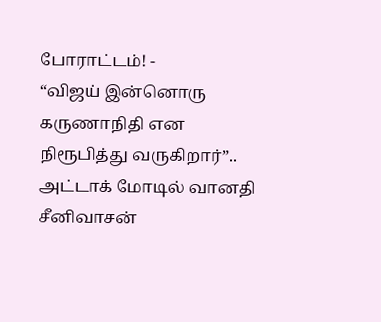போராட்டம்! -
“விஜய் இன்னொரு கருணாநிதி என நிரூபித்து வருகிறார்”.. அட்டாக் மோடில் வானதி சீனிவாசன்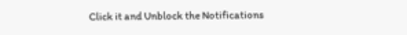Click it and Unblock the Notifications